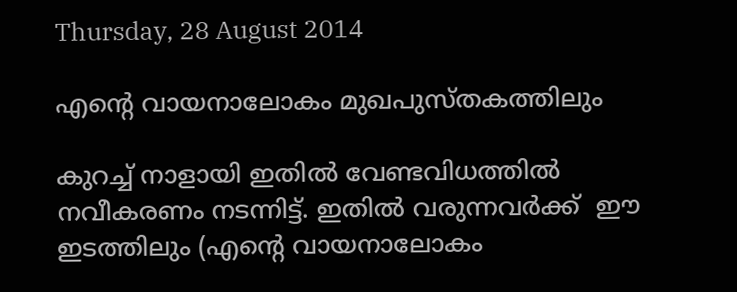Thursday, 28 August 2014

എന്റെ വായനാലോകം മുഖപുസ്തകത്തിലും

കുറച്ച് നാളായി ഇതിൽ വേണ്ടവിധത്തിൽ നവീകരണം നടന്നിട്ട്. ഇതിൽ വരുന്നവർക്ക്  ഈ ഇടത്തിലും (എന്റെ വായനാലോകം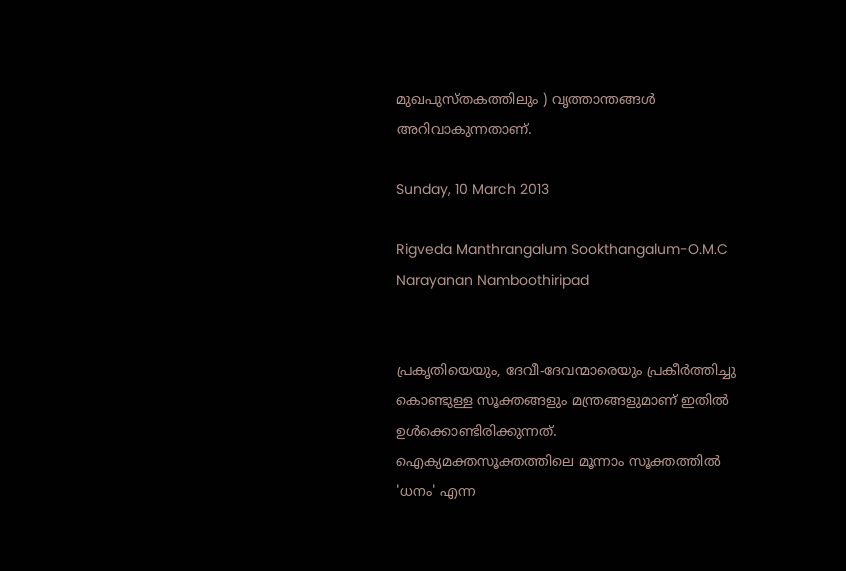മുഖപുസ്തകത്തിലും ) വൃത്താന്തങ്ങൾ അറിവാകുന്നതാണ്‌.

Sunday, 10 March 2013

Rigveda Manthrangalum Sookthangalum-O.M.C Narayanan Namboothiripad


പ്രകൃതിയെയും, ദേവീ-ദേവന്മാരെയും പ്രകീർത്തിച്ചു കൊണ്ടുള്ള സൂക്തങ്ങളും മന്ത്രങ്ങളുമാണ് ഇതിൽ ഉൾക്കൊണ്ടിരിക്കുന്നത്.
ഐക്യമക്തസൂക്തത്തിലെ മൂന്നാം സൂക്തത്തിൽ 'ധനം' എന്ന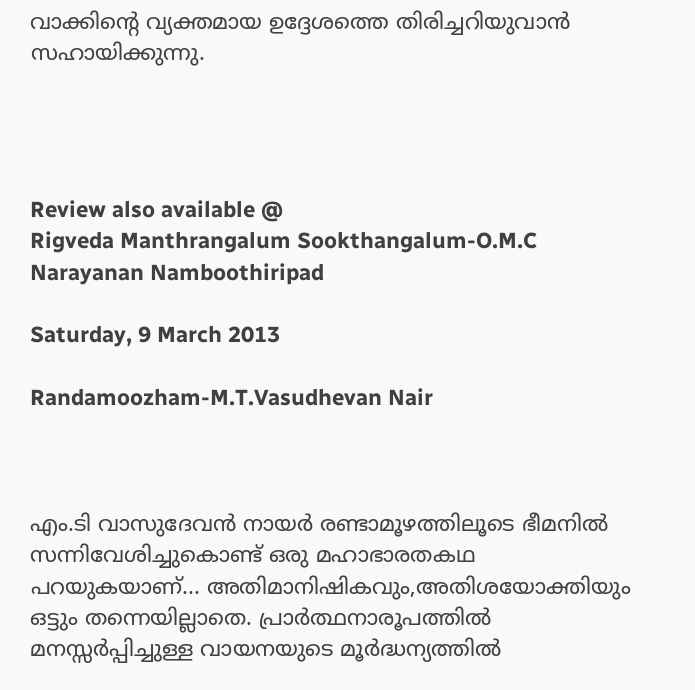വാക്കിന്റെ വ്യക്തമായ ഉദ്ദേശത്തെ തിരിച്ചറിയുവാൻ സഹായിക്കുന്നു.




Review also available @
Rigveda Manthrangalum Sookthangalum-O.M.C Narayanan Namboothiripad

Saturday, 9 March 2013

Randamoozham-M.T.Vasudhevan Nair



എം.ടി വാസുദേവൻ നായർ രണ്ടാമൂഴത്തിലൂടെ ഭീമനിൽ സന്നിവേശിച്ചുകൊണ്ട് ഒരു മഹാഭാരതകഥ പറയുകയാണ്... അതിമാനിഷികവും,അതിശയോക്തിയും ഒട്ടും തന്നെയില്ലാതെ. പ്രാർത്ഥനാരൂപത്തിൽ മനസ്സർപ്പിച്ചുള്ള വായനയുടെ മൂർദ്ധന്യത്തിൽ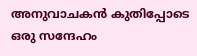അനുവാചകൻ കുതിപ്പോടെ ഒരു സന്ദേഹം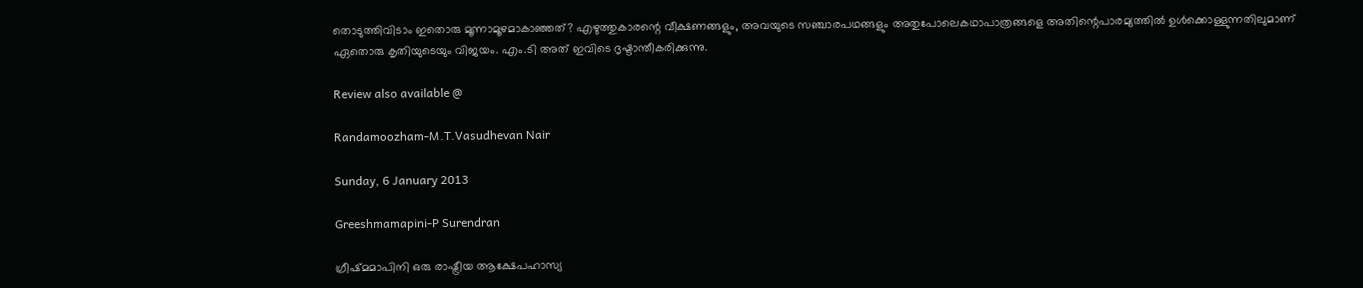തൊടുത്തിവിടാം ഇതൊരു മൂന്നാമൂഴമാകാഞ്ഞത്? എഴുത്തുകാരന്റെ വീക്ഷണങ്ങളും, അവയുടെ സഞ്ചാരപഥങ്ങളും അതുപോലെകഥാപാത്രങ്ങളെ അതിന്റെപാരമ്യത്തിൽ ഉൾക്കൊള്ളുന്നതിലുമാണ് ഏതൊരു കൃതിയുടെയും വിജയം. എം.ടി അത് ഇവിടെ ദൃഷ്ടാന്തീകരിക്കുന്നു.

Review also available @

Randamoozham-M.T.Vasudhevan Nair

Sunday, 6 January 2013

Greeshmamapini-P Surendran

ഗ്രീഷ്മമാപിനി ഒരു രാഷ്ട്രീയ ആക്ഷേപഹാസ്യ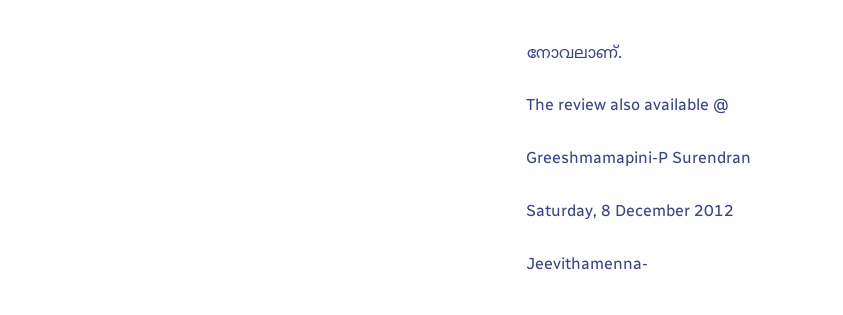നോവലാണ്.

The review also available @

Greeshmamapini-P Surendran

Saturday, 8 December 2012

Jeevithamenna-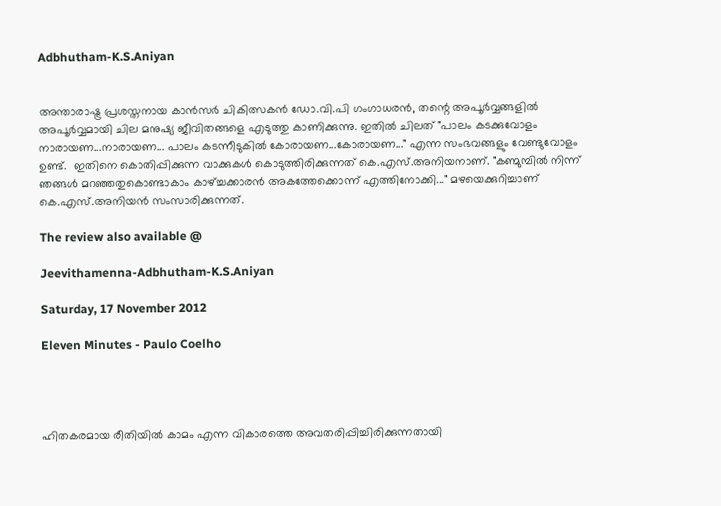Adbhutham-K.S.Aniyan


അന്താരാഷ്ട്ര പ്രശസ്തനായ കാൻസർ ചികിത്സകൻ ഡോ.വി.പി ഗംഗാധരൻ, തന്റെ അപൂർവ്വങ്ങളിൽ അപൂർവ്വമായി ചില മനുഷ്യ ജീവിതങ്ങളെ എടുത്തു കാണിക്കുന്നു. ഇതിൽ ചിലത് "പാലം കടക്കുവോളം നാരായണ...നാരായണ... പാലം കടന്നീടുകിൽ കോരായണ...കോരായണ..." എന്ന സംഭവങ്ങളും വേണ്ടുവോളം ഉണ്ട്.  ഇതിനെ കൊതിപ്പിക്കുന്ന വാക്കുകൾ കൊടുത്തിരിക്കുന്നത് കെ.എസ്.അനിയനാണ്. "കണ്മുമ്പിൽ നിന്ന് ഞങ്ങൾ മറഞ്ഞതുകൊണ്ടാകാം കാഴ്ച്ചക്കാരൻ അകത്തേക്കൊന്ന് എത്തിനോക്കി..." മഴയെക്കുറിച്ചാണ് കെ.എസ്.അനിയൻ സംസാരിക്കുന്നത്.

The review also available @

Jeevithamenna-Adbhutham-K.S.Aniyan

Saturday, 17 November 2012

Eleven Minutes - Paulo Coelho




ഹിതകരമായ രീതിയിൽ കാമം എന്ന വികാരത്തെ അവതരിപ്പിച്ചിരിക്കുന്നതായി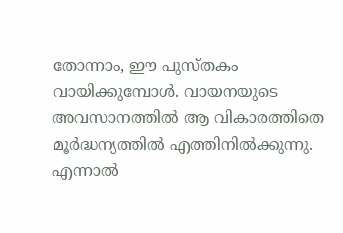തോന്നാം, ഈ പുസ്തകം വായിക്കുമ്പോൾ. വായനയുടെ അവസാനത്തിൽ ആ വികാരത്തിതെ മൂർദ്ധന്യത്തിൽ എത്തിനിൽക്കുന്നു. എന്നാൽ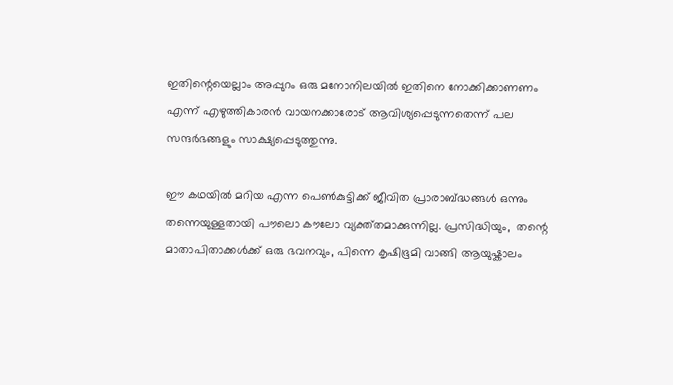ഇതിന്റെയെല്ലാം അപ്പുറം ഒരു മനോനിലയിൽ ഇതിനെ നോക്കിക്കാണണം എന്ന് എഴുത്തികാരൻ വായനക്കാരോട് ആവിശ്യപ്പെടുന്നതെന്ന് പല സന്ദർഭങ്ങളും സാക്ഷ്യപ്പെടുത്തുന്നു.

ഈ കഥയിൽ മറിയ എന്ന പെൺകുട്ടിക്ക് ജീവിത പ്രാരാബ്ദ്ധങ്ങൾ ഒന്നും തന്നെയുള്ളതായി പൗലൊ കൗലോ വ്യക്ത്തമാക്കുന്നില്ല. പ്രസിദ്ധിയും,  തന്റെ മാതാപിതാക്കൾക്ക് ഒരു ഭവനവും, പിന്നെ കൃഷിഭൂമി വാങ്ങി ആയുഷ്കാലം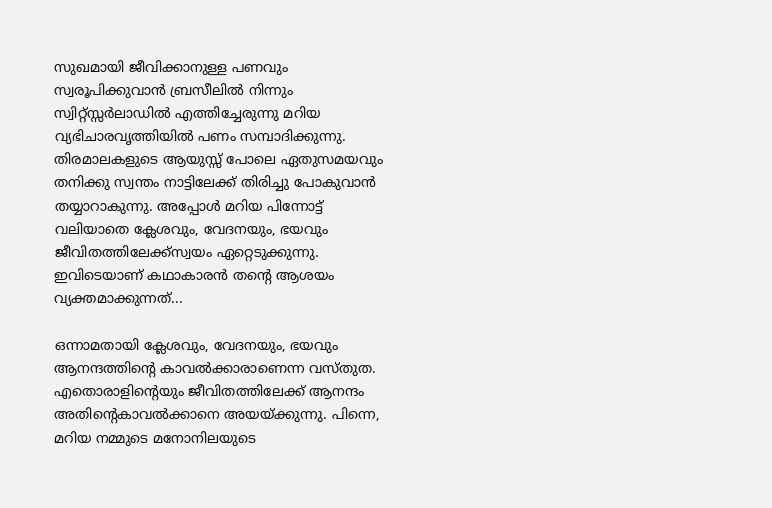സുഖമായി ജീവിക്കാനുള്ള പണവും സ്വരൂപിക്കുവാൻ ബ്രസീലിൽ നിന്നും സ്വിറ്റ്സ്സർലാഡിൽ എത്തിച്ചേരുന്നു മറിയ വ്യഭിചാരവൃത്തിയിൽ പണം സമ്പാദിക്കുന്നു. തിരമാലകളുടെ ആയുസ്സ് പോലെ ഏതുസമയവും തനിക്കു സ്വന്തം നാട്ടിലേക്ക് തിരിച്ചു പോകുവാൻ തയ്യാറാകുന്നു. അപ്പോൾ മറിയ പിന്നോട്ട് വലിയാതെ ക്ലേശവും, വേദനയും, ഭയവും ജീവിതത്തിലേക്ക്സ്വയം ഏറ്റെടുക്കുന്നു. ഇവിടെയാണ് കഥാകാരൻ തന്റെ ആശയം വ്യക്തമാക്കുന്നത്...

ഒന്നാമതായി ക്ലേശവും, വേദനയും, ഭയവും ആനന്ദത്തിന്റെ കാവൽക്കാരാണെന്ന വസ്തുത. എതൊരാളിന്റെയും ജീവിതത്തിലേക്ക് ആനന്ദം അതിന്റെകാവൽക്കാനെ അയയ്ക്കുന്നു. പിന്നെ, മറിയ നമ്മുടെ മനോനിലയുടെ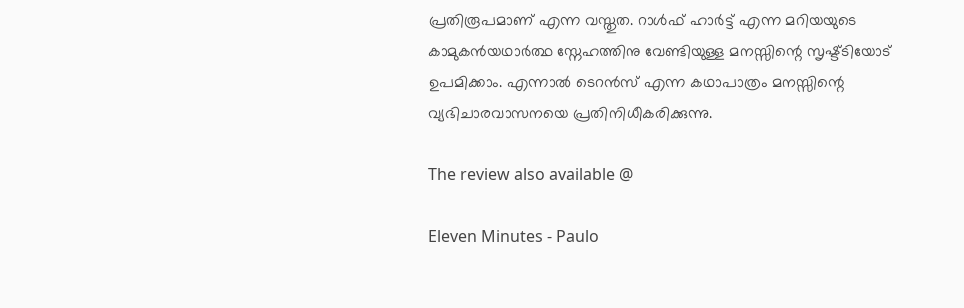പ്രതിരൂപമാണ് എന്ന വസ്തുത. റാൾഫ് ഹാർട്ട് എന്ന മറിയയുടെ കാമുകൻയഥാർത്ഥ സ്നേഹത്തിനു വേണ്ടിയുള്ള മനസ്സിന്റെ സൃഷ്ട്ടിയോട് ഉപമിക്കാം. എന്നാൽ ടെറൻസ് എന്ന കഥാപാത്രം മനസ്സിന്റെ വ്യഭിചാരവാസനയെ പ്രതിനിധീകരിക്കുന്നു.

The review also available @

Eleven Minutes - Paulo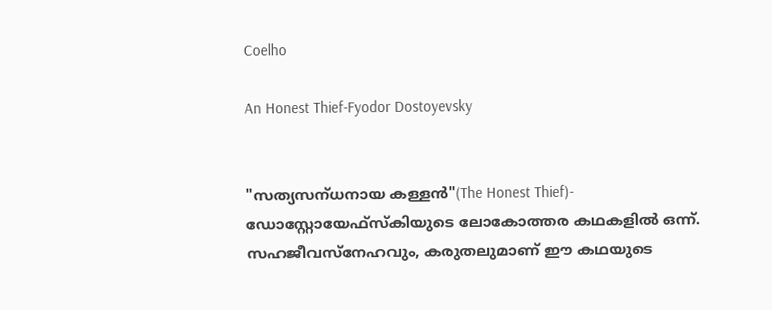Coelho

An Honest Thief-Fyodor Dostoyevsky


"സത്യസന്‌ധനായ കള്ളൻ"(The Honest Thief)- ഡോസ്റ്റോയേഫ്സ്കിയുടെ ലോകോത്തര കഥകളിൽ ഒന്ന്. സഹജീവസ്നേഹവും, കരുതലുമാണ് ഈ കഥയുടെ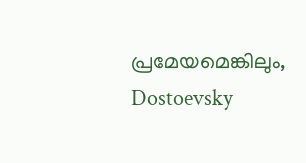പ്രമേയമെങ്കിലും, Dostoevsky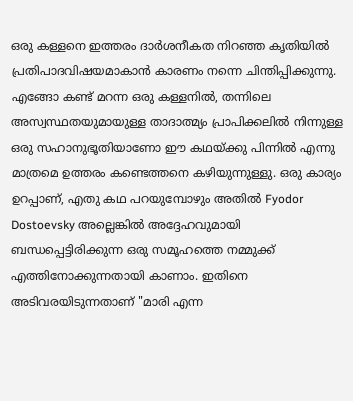ഒരു കള്ളനെ ഇത്തരം ദാർശനീകത നിറഞ്ഞ കൃതിയിൽ പ്രതിപാദവിഷയമാകാൻ കാരണം നന്നെ ചിന്തിപ്പിക്കുന്നു. എങ്ങോ കണ്ട് മറന്ന ഒരു കള്ളനിൽ, തന്നിലെ അസ്വസ്ഥതയുമായുള്ള താദാത്മ്യം പ്രാപിക്കലിൽ നിന്നുള്ള ഒരു സഹാനുഭൂതിയാണോ ഈ കഥയ്ക്കു പിന്നിൽ എന്നു മാത്രമെ ഉത്തരം കണ്ടെത്തനെ കഴിയുന്നുള്ളു. ഒരു കാര്യം ഉറപ്പാണ്, എതു കഥ പറയുമ്പോഴും അതിൽ Fyodor Dostoevsky അല്ലെങ്കിൽ അദ്ദേഹവുമായി ബന്ധപ്പെട്ടിരിക്കുന്ന ഒരു സമൂഹത്തെ നമ്മുക്ക് എത്തിനോക്കുന്നതായി കാണാം. ഇതിനെ അടിവരയിടുന്നതാണ് "മാരി എന്ന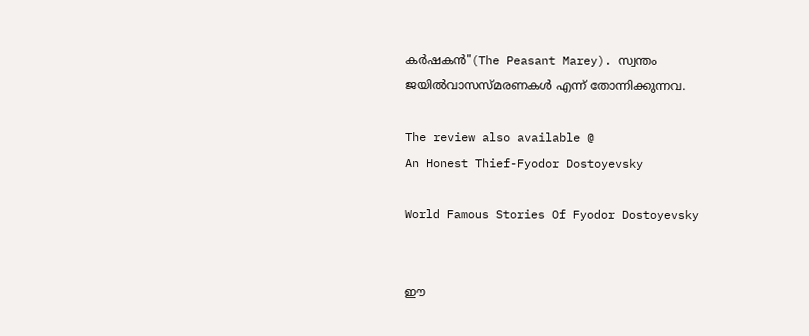കർഷകൻ"(The Peasant Marey). സ്വന്തം ജയിൽവാസസ്മരണകൾ എന്ന് തോന്നിക്കുന്നവ.

The review also available @
An Honest Thief-Fyodor Dostoyevsky

World Famous Stories Of Fyodor Dostoyevsky


ഈ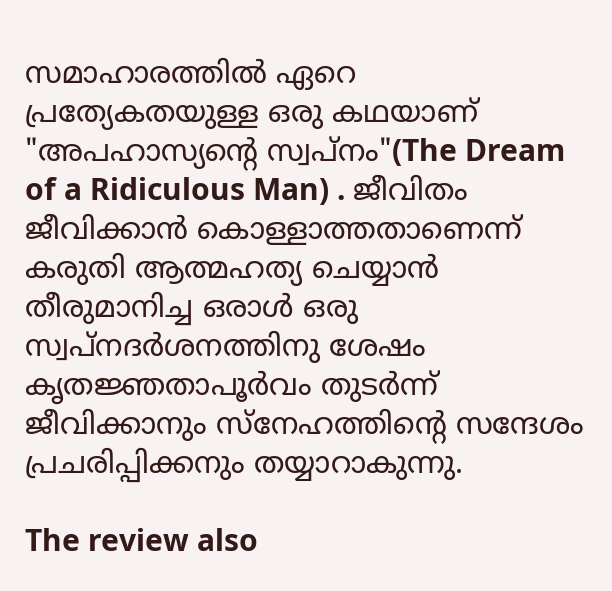സമാഹാരത്തിൽ ഏറെ പ്രത്യേകതയുള്ള ഒരു കഥയാണ് "അപഹാസ്യന്റെ സ്വപ്നം"(The Dream of a Ridiculous Man) . ജീവിതം ജീവിക്കാൻ കൊള്ളാത്തതാണെന്ന് കരുതി ആത്മഹത്യ ചെയ്യാൻ തീരുമാനിച്ച ഒരാൾ ഒരു സ്വപ്നദർശനത്തിനു ശേഷം കൃതജ്ഞതാപൂർവം തുടർന്ന് ജീവിക്കാനും സ്നേഹത്തിന്റെ സന്ദേശം പ്രചരിപ്പിക്കനും തയ്യാറാകുന്നു.

The review also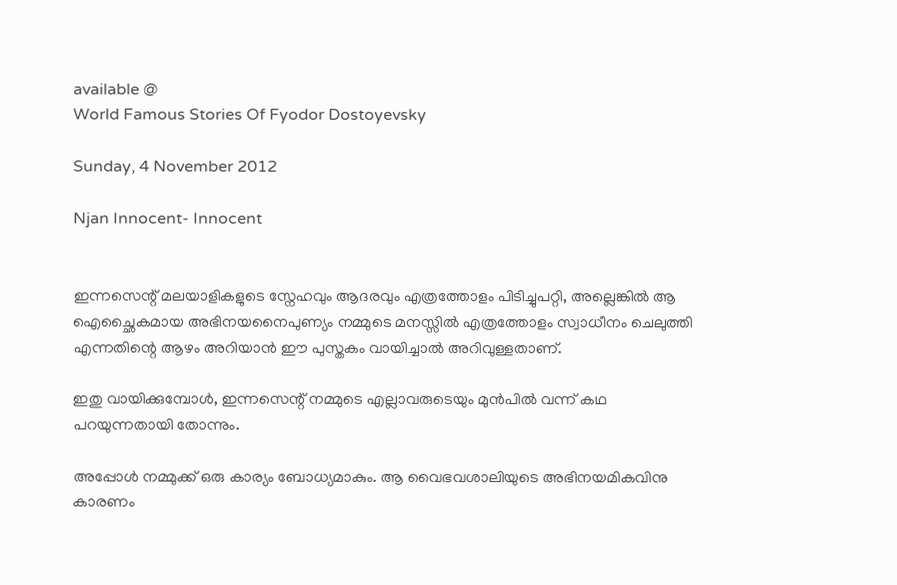available @
World Famous Stories Of Fyodor Dostoyevsky

Sunday, 4 November 2012

Njan Innocent- Innocent


ഇന്നസെന്റ് മലയാളികളുടെ സ്നേഹവും ആദരവും എത്രത്തോളം പിടിച്ചുപറ്റി, അല്ലെങ്കിൽ ആ ഐച്ഛൈകമായ അഭിനയനൈപുണ്യം നമ്മുടെ മനസ്സിൽ എത്രത്തോളം സ്വാധീനം ചെലുത്തി എന്നതിന്റെ ആഴം അറിയാൻ ഈ പുസ്തകം വായിച്ചാൽ അറിവുള്ളതാണ്.

ഇതു വായിക്കുമ്പോൾ, ഇന്നസെന്റ് നമ്മുടെ എല്ലാവരുടെയും മുൻപിൽ വന്ന് കഥ പറയുന്നതായി തോന്നും.

അപ്പോൾ നമ്മുക്ക് ഒരു കാര്യം ബോധ്യമാകും. ആ വൈഭവശാലിയുടെ അഭിനയമികവിനു കാരണം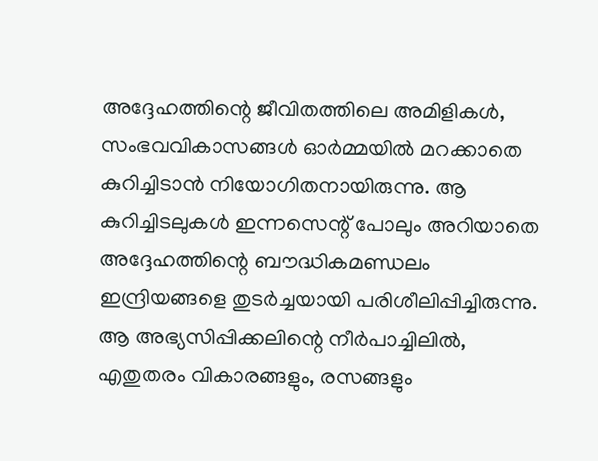അദ്ദേഹത്തിന്റെ ജീവിതത്തിലെ അമിളികൾ, സംഭവവികാസങ്ങൾ ഓർമ്മയിൽ മറക്കാതെ കുറിച്ചിടാൻ നിയോഗിതനായിരുന്നു. ആ കുറിച്ചിടലുകൾ ഇന്നസെന്റ് പോലും അറിയാതെ അദ്ദേഹത്തിന്റെ ബൗദ്ധികമണ്ഡലം ഇന്ദ്രിയങ്ങളെ തുടർച്ചയായി പരിശീലിപ്പിച്ചിരുന്നു. ആ അഭ്യസിപ്പിക്കലിന്റെ നീർപാച്ചിലിൽ, എതുതരം വികാരങ്ങളും, രസങ്ങളും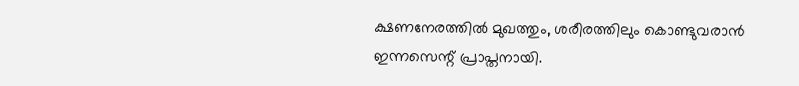ക്ഷണനേരത്തിൽ മുഖത്തും, ശരീരത്തിലും കൊണ്ടുവരാൻ ഇന്നസെന്റ് പ്രാപ്തനായി.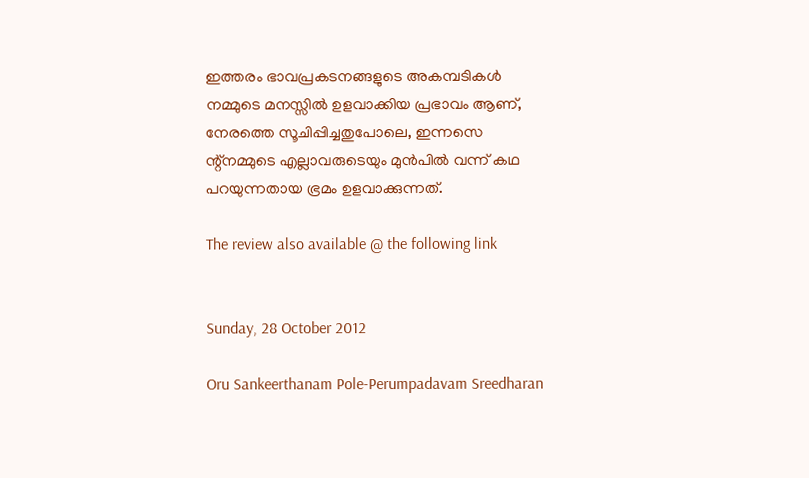ഇത്തരം ഭാവപ്രകടനങ്ങളുടെ അകമ്പടികൾ നമ്മുടെ മനസ്സിൽ ഉളവാക്കിയ പ്രഭാവം ആണ്, നേരത്തെ സൂചിപ്പിച്ചതുപോലെ, ഇന്നസെ ന്റ്നമ്മുടെ എല്ലാവരുടെയും മുൻപിൽ വന്ന് കഥ പറയുന്നതായ ഭ്രമം ഉളവാക്കുന്നത്.

The review also available @ the following link


Sunday, 28 October 2012

Oru Sankeerthanam Pole-Perumpadavam Sreedharan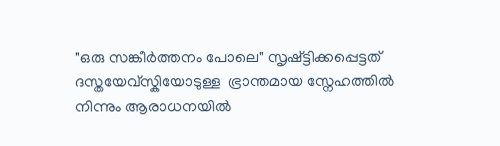"ഒരു സങ്കീർത്തനം പോലെ" സൃഷ്ട്ടിക്കപ്പെട്ടത് ദസ്തയേവ്സ്കിയോടുള്ള  ഭ്രാന്തമായ സ്നേഹത്തിൽ നിന്നും ആരാധനയിൽ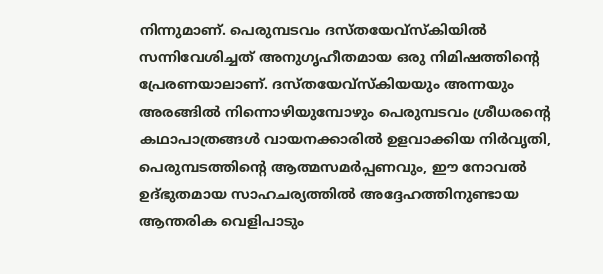നിന്നുമാണ്. പെരുമ്പടവം ദസ്തയേവ്സ്കിയിൽ സന്നിവേശിച്ചത് അനുഗൃഹീതമായ ഒരു നിമിഷത്തിന്റെ പ്രേരണയാലാണ്. ദസ്തയേവ്സ്കിയയും അന്നയും അരങ്ങിൽ നിന്നൊഴിയുമ്പോഴും പെരുമ്പടവം ശ്രീധരന്റെ കഥാപാത്രങ്ങൾ വായനക്കാരിൽ ഉളവാക്കിയ നിർവൃതി, പെരുമ്പടത്തിന്റെ ആത്മസമർപ്പണവും, ഈ നോവൽ ഉദ്ഭുതമായ സാഹചര്യത്തിൽ അദ്ദേഹത്തിനുണ്ടായ ആന്തരിക വെളിപാടും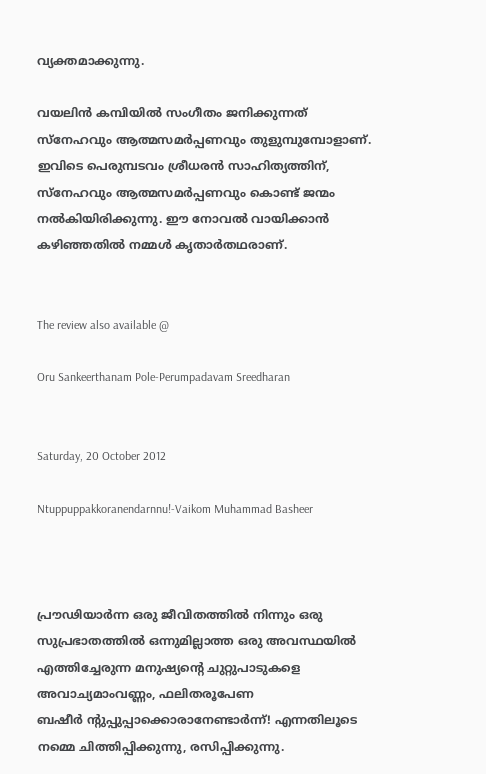വ്യക്തമാക്കുന്നു.

വയലിൻ കമ്പിയിൽ സംഗീതം ജനിക്കുന്നത് സ്നേഹവും ആത്മസമർപ്പണവും തുളുമ്പുമ്പോളാണ്. ഇവിടെ പെരുമ്പടവം ശ്രീധരൻ സാഹിത്യത്തിന്, സ്നേഹവും ആത്മസമർപ്പണവും കൊണ്ട് ജന്മം നൽകിയിരിക്കുന്നു. ഈ നോവൽ വായിക്കാൻ കഴിഞ്ഞതിൽ നമ്മൾ കൃതാർതഥരാണ്.


The review also available @

Oru Sankeerthanam Pole-Perumpadavam Sreedharan


Saturday, 20 October 2012

Ntuppuppakkoranendarnnu!-Vaikom Muhammad Basheer



പ്രൗഢിയാർന്ന ഒരു ജീവിതത്തിൽ നിന്നും ഒരു സുപ്രഭാതത്തിൽ ഒന്നുമില്ലാത്ത ഒരു അവസ്ഥയിൽ എത്തിച്ചേരുന്ന മനുഷ്യന്റെ ചുറ്റുപാടുകളെ അവാച്യമാംവണ്ണം, ഫലിതരൂപേണ
ബഷീർ ന്റുപ്പുപ്പാക്കൊരാനേണ്ടാർന്ന്! എന്നതിലൂടെ നമ്മെ ചിത്തിപ്പിക്കുന്നു, രസിപ്പിക്കുന്നു.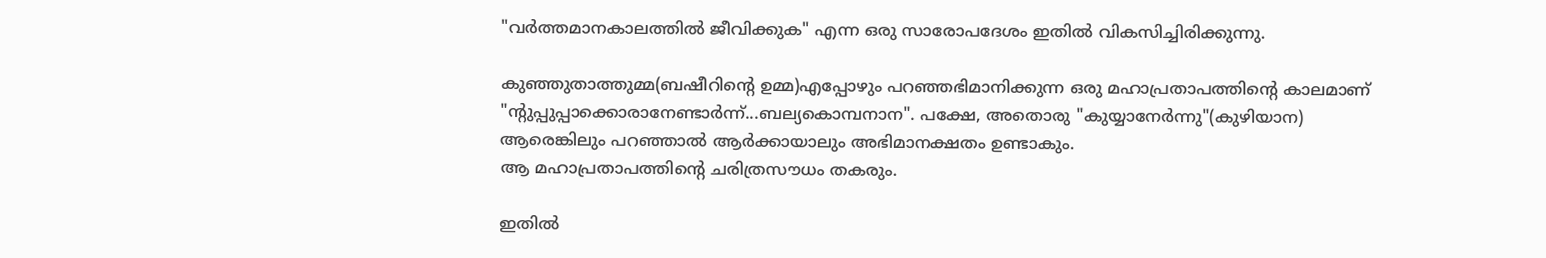"വർത്തമാനകാലത്തിൽ ജീവിക്കുക" എന്ന ഒരു സാരോപദേശം ഇതിൽ വികസിച്ചിരിക്കുന്നു.

കുഞ്ഞുതാത്തുമ്മ(ബഷീറിന്റെ ഉമ്മ)എപ്പോഴും പറഞ്ഞഭിമാനിക്കുന്ന ഒരു മഹാപ്രതാപത്തിന്റെ കാലമാണ് "ന്റുപ്പുപ്പാക്കൊരാനേണ്ടാർന്ന്...ബല്യകൊമ്പനാന". പക്ഷേ, അതൊരു "കുയ്യാനേർന്നു"(കുഴിയാന) ആരെങ്കിലും പറഞ്ഞാൽ ആർക്കായാലും അഭിമാനക്ഷതം ഉണ്ടാകും.
ആ മഹാപ്രതാപത്തിന്റെ ചരിത്രസൗധം തകരും.

ഇതിൽ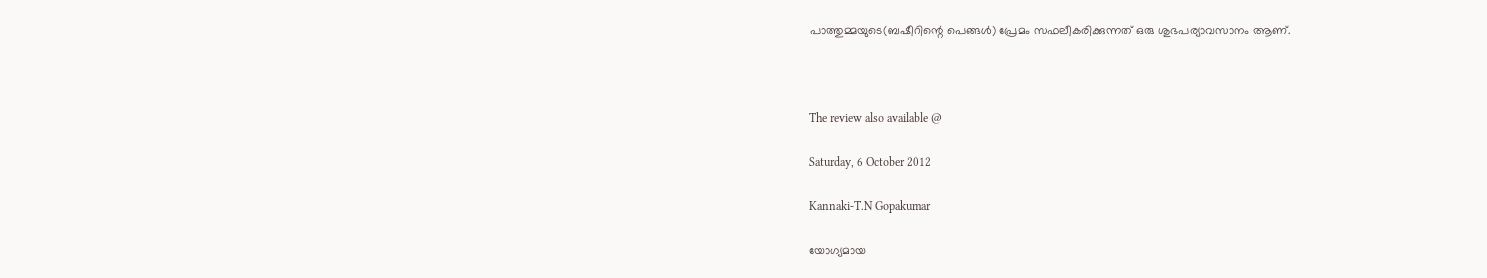പാത്തുമ്മയുടെ(ബഷീറിന്റെ പെങ്ങൾ) പ്രേമം സഫലീകരിക്കുന്നത് ഒരു ശുഭപര്യാവസാനം ആണ്.



The review also available @

Saturday, 6 October 2012

Kannaki-T.N Gopakumar

യോഗ്യമായ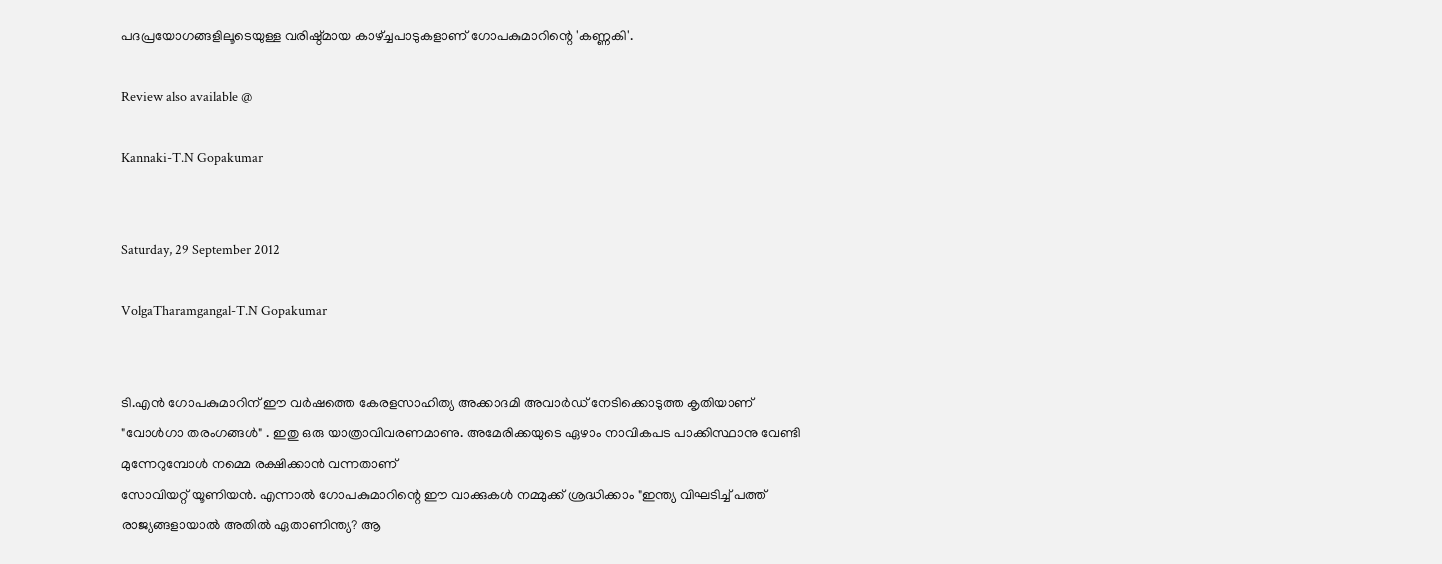പദപ്രയോഗങ്ങളിലൂടെയുള്ള വരിഷ്ഠ്മായ കാഴ്ച്ചപാടുകളാണ് ഗോപകുമാറിന്റെ 'കണ്ണകി'.

Review also available @

Kannaki-T.N Gopakumar


Saturday, 29 September 2012

VolgaTharamgangal-T.N Gopakumar


ടി.എൻ ഗോപകുമാറിന് ഈ വർഷത്തെ കേരളസാഹിത്യ അക്കാദമി അവാർഡ് നേടിക്കൊടുത്ത കൃതിയാണ് "വോൾഗാ തരംഗങ്ങൾ" . ഇതു ഒരു യാത്രാവിവരണമാണു. അമേരിക്കയുടെ ഏഴാം നാവികപട പാക്കിസ്ഥാനു വേണ്ടി മുന്നേറുമ്പോൾ നമ്മെ രക്ഷിക്കാൻ വന്നതാണ്
സോവിയറ്റ് യൂണിയൻ. എന്നാൽ ഗോപകുമാറിന്റെ ഈ വാക്കുകൾ നമ്മുക്ക് ശ്രദ്ധിക്കാം "ഇന്ത്യ വിഘടിച്ച് പത്ത് രാജ്യങ്ങളായാൽ അതിൽ ഏതാണിന്ത്യ? ആ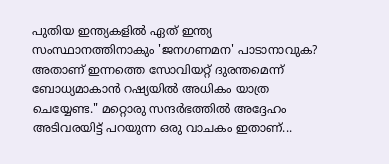പുതിയ ഇന്ത്യകളിൽ ഏത് ഇന്ത്യ സംസ്ഥാനത്തിനാകും 'ജനഗണമന' പാടാനാവുക? അതാണ് ഇന്നത്തെ സോവിയറ്റ് ദുരന്തമെന്ന് ബോധ്യമാകാൻ റഷ്യയിൽ അധികം യാത്ര ചെയ്യേണ്ട." മറ്റൊരു സന്ദർഭത്തിൽ അദ്ദേഹം അടിവരയിട്ട് പറയുന്ന ഒരു വാചകം ഇതാണ്...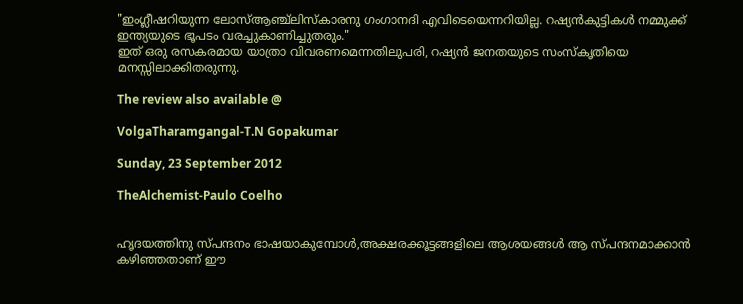"ഇംഗ്ലീഷറിയുന്ന ലോസ്ആഞ്ച്ലിസ്കാരനു ഗംഗാനദി എവിടെയെന്നറിയില്ല. റഷ്യൻകുട്ടികൾ നമ്മുക്ക് ഇന്ത്യയുടെ ഭൂപടം വരച്ചുകാണിച്ചുതരും."
ഇത് ഒരു രസകരമായ യാത്രാ വിവരണമെന്നതിലുപരി, റഷ്യൻ ജനതയുടെ സംസ്കൃതിയെ മനസ്സിലാക്കിതരുന്നു.

The review also available @

VolgaTharamgangal-T.N Gopakumar

Sunday, 23 September 2012

TheAlchemist-Paulo Coelho


ഹൃദയത്തിനു സ്പന്ദനം ഭാഷയാകുമ്പോൾ,അക്ഷരക്കൂട്ടങ്ങളിലെ ആശയങ്ങൾ ആ സ്പന്ദനമാക്കാൻ കഴിഞ്ഞതാണ് ഈ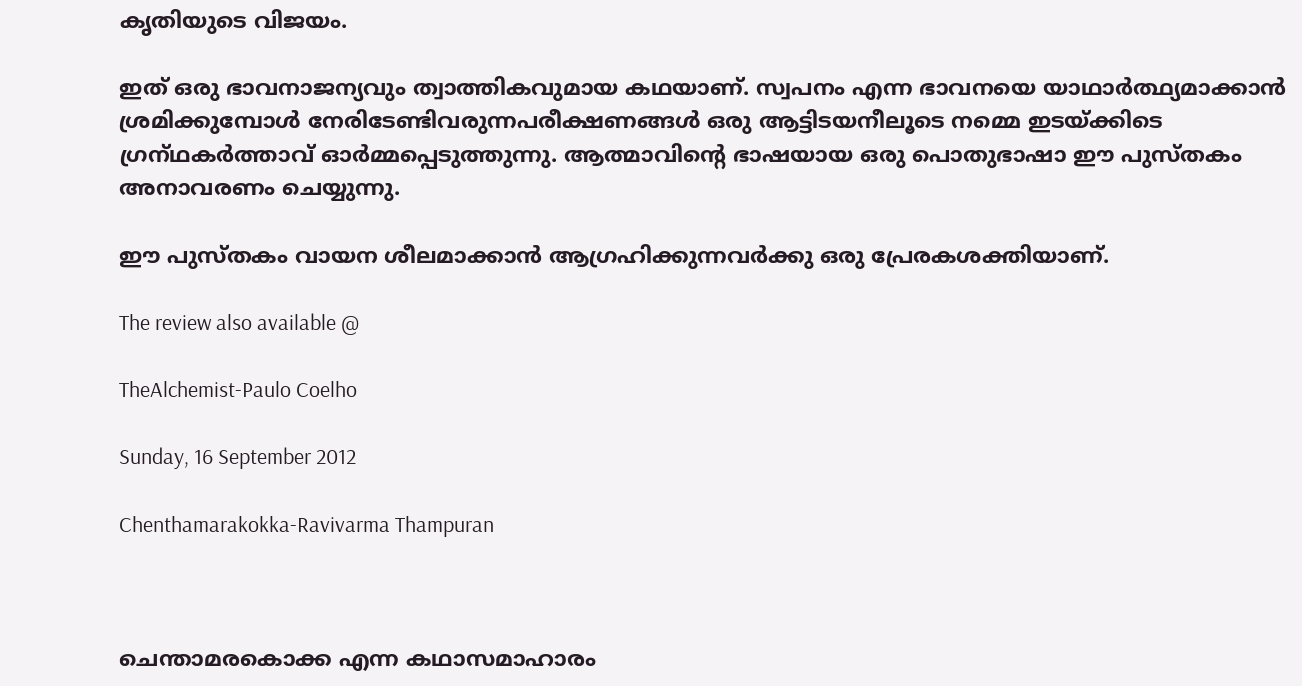കൃതിയുടെ വിജയം.

ഇത് ഒരു ഭാവനാജന്യവും ത്വാത്തികവുമായ കഥയാണ്. സ്വപനം എന്ന ഭാവനയെ യാഥാർത്ഥ്യമാക്കാൻ ശ്രമിക്കുമ്പോൾ നേരിടേണ്ടിവരുന്നപരീക്ഷണങ്ങൾ ഒരു ആട്ടിടയനീലൂടെ നമ്മെ ഇടയ്ക്കിടെ ഗ്രന്‌ഥകർത്താവ് ഓർമ്മപ്പെടുത്തുന്നു. ആത്മാവിന്റെ ഭാഷയായ ഒരു പൊതുഭാഷാ ഈ പുസ്തകം അനാവരണം ചെയ്യുന്നു.

ഈ പുസ്തകം വായന ശീലമാക്കാൻ ആഗ്രഹിക്കുന്നവർക്കു ഒരു പ്രേരകശക്തിയാണ്.

The review also available @

TheAlchemist-Paulo Coelho

Sunday, 16 September 2012

Chenthamarakokka-Ravivarma Thampuran



ചെന്താമരകൊക്ക എന്ന കഥാസമാഹാരം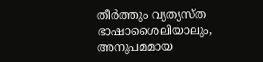തീർത്തും വ്യത്യസ്ത ഭാഷാശൈലിയാലും, അനുപമമായ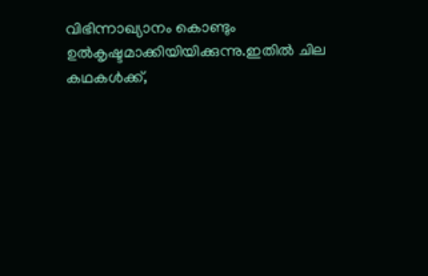വിഭിന്നാഖ്യാനം കൊണ്ടും ഉൽകൃഷ്ടമാക്കിയിയിക്കുന്നു.ഇതിൽ ചില കഥകൾക്ക്,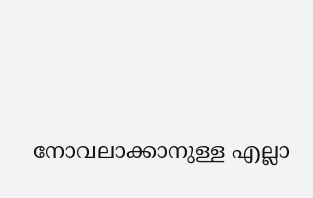നോവലാക്കാനുള്ള എല്ലാ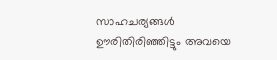സാഹചര്യങ്ങൾ
ഊരിതിരിഞ്ഞിട്ടും അവയെ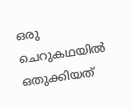ഒരു ചെറുകഥയിൽ ഒതുക്കിയത്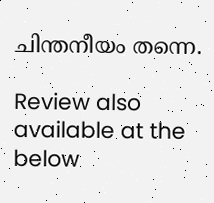ചിന്തനീയം തന്നെ.

Review also available at the below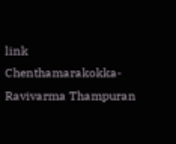link
Chenthamarakokka-Ravivarma Thampuran